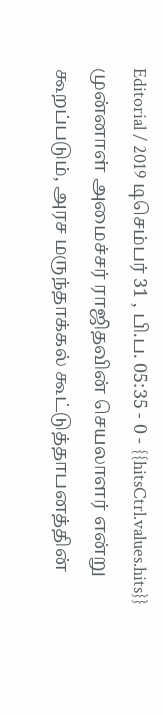Editorial / 2019 டிசெம்பர் 31 , பி.ப. 05:35 - 0 - {{hitsCtrl.values.hits}}
முன்னாள் அமைச்சர் ராஜிதவின் செயலாளர் என்று கூறப்படும், அரச மருந்தாக்கல் கூட்டுத்தாபனத்தின்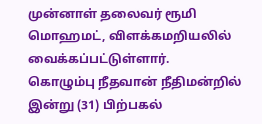முன்னாள் தலைவர் ரூமி மொஹமட், விளக்கமறியலில் வைக்கப்பட்டுள்ளார்.
கொழும்பு நீதவான் நீதிமன்றில் இன்று (31) பிற்பகல்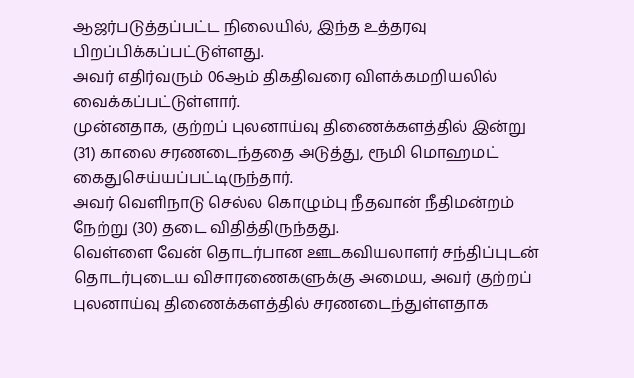ஆஜர்படுத்தப்பட்ட நிலையில், இந்த உத்தரவு பிறப்பிக்கப்பட்டுள்ளது.
அவர் எதிர்வரும் 06ஆம் திகதிவரை விளக்கமறியலில் வைக்கப்பட்டுள்ளார்.
முன்னதாக, குற்றப் புலனாய்வு திணைக்களத்தில் இன்று (31) காலை சரணடைந்ததை அடுத்து, ரூமி மொஹமட் கைதுசெய்யப்பட்டிருந்தார்.
அவர் வெளிநாடு செல்ல கொழும்பு நீதவான் நீதிமன்றம் நேற்று (30) தடை விதித்திருந்தது.
வெள்ளை வேன் தொடர்பான ஊடகவியலாளர் சந்திப்புடன் தொடர்புடைய விசாரணைகளுக்கு அமைய, அவர் குற்றப் புலனாய்வு திணைக்களத்தில் சரணடைந்துள்ளதாக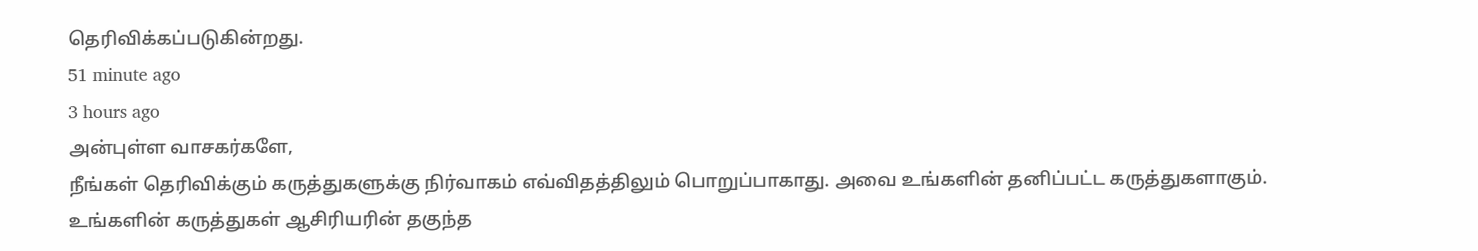தெரிவிக்கப்படுகின்றது.
51 minute ago
3 hours ago
அன்புள்ள வாசகர்களே,
நீங்கள் தெரிவிக்கும் கருத்துகளுக்கு நிர்வாகம் எவ்விதத்திலும் பொறுப்பாகாது. அவை உங்களின் தனிப்பட்ட கருத்துகளாகும். உங்களின் கருத்துகள் ஆசிரியரின் தகுந்த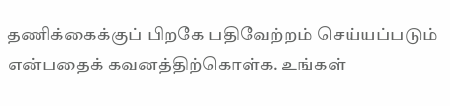தணிக்கைக்குப் பிறகே பதிவேற்றம் செய்யப்படும் என்பதைக் கவனத்திற்கொள்க. உங்கள்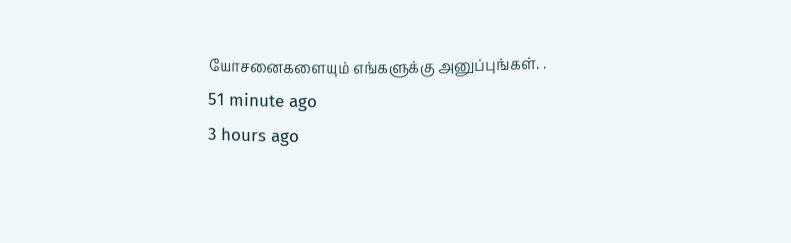யோசனைகளையும் எங்களுக்கு அனுப்புங்கள். .
51 minute ago
3 hours ago